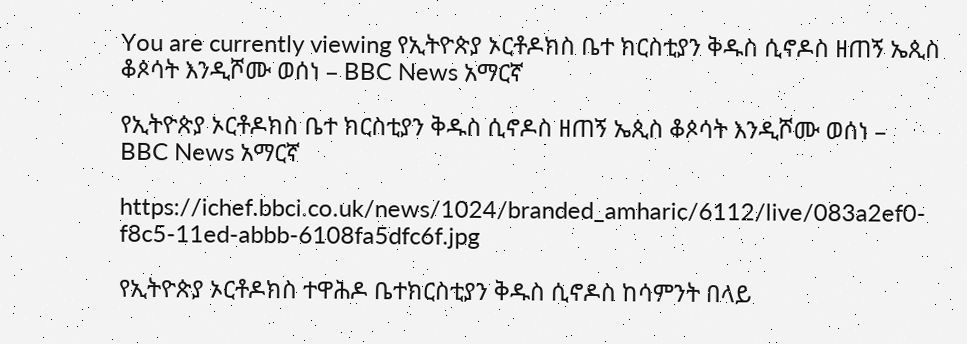You are currently viewing የኢትዮጵያ ኦርቶዶክስ ቤተ ክርስቲያን ቅዱስ ሲኖዶስ ዘጠኝ ኤጲስ ቆጶሳት እንዲሾሙ ወሰነ – BBC News አማርኛ

የኢትዮጵያ ኦርቶዶክስ ቤተ ክርስቲያን ቅዱስ ሲኖዶስ ዘጠኝ ኤጲስ ቆጶሳት እንዲሾሙ ወሰነ – BBC News አማርኛ

https://ichef.bbci.co.uk/news/1024/branded_amharic/6112/live/083a2ef0-f8c5-11ed-abbb-6108fa5dfc6f.jpg

የኢትዮጵያ ኦርቶዶክስ ተዋሕዶ ቤተክርስቲያን ቅዱስ ሲኖዶስ ከሳምንት በላይ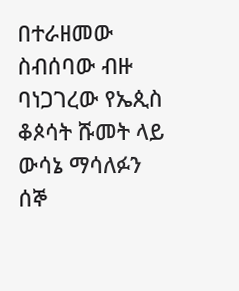በተራዘመው ስብሰባው ብዙ ባነጋገረው የኤጲስ ቆጶሳት ሹመት ላይ ውሳኔ ማሳለፉን ሰኞ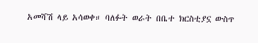አመሻሽ ላይ አሳወቀ። ባለፉት ወራት በቤተ ክርስቲያኗ ውስጥ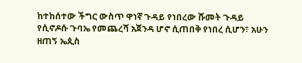ከተከሰተው ችግር ውስጥ ዋነኛ ጉዳይ የነበረው ሹመት ጉዳይ የሲኖዶሱ ጉባኤ የመጨረሻ አጀንዳ ሆኖ ሲጠበቅ የነበረ ሲሆን፣ አሁን ዘጠኝ ኤጲስ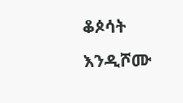ቆጶሳት እንዲሾሙ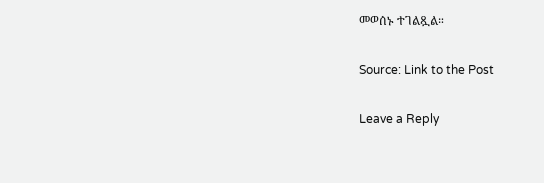መወሰኑ ተገልጿል።

Source: Link to the Post

Leave a Reply